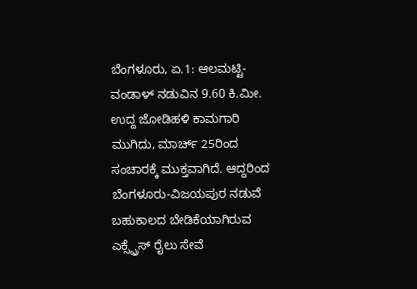ಬೆಂಗಳೂರು, ಏ.1: ಆಲಮಟ್ಟಿ-ವಂಡಾಳ್ ನಡುವಿನ 9.60 ಕಿ.ಮೀ. ಉದ್ದ ಜೋಡಿಹಳಿ ಕಾಮಗಾರಿ ಮುಗಿದು, ಮಾರ್ಚ್ 25ರಿಂದ ಸಂಚಾರಕ್ಕೆ ಮುಕ್ತವಾಗಿದೆ. ಆದ್ದರಿಂದ ಬೆಂಗಳೂರು-ವಿಜಯಪುರ ನಡುವೆ ಬಹುಕಾಲದ ಬೇಡಿಕೆಯಾಗಿರುವ ಎಕ್ಸ್ಪ್ರೆಸ್ ರೈಲು ಸೇವೆ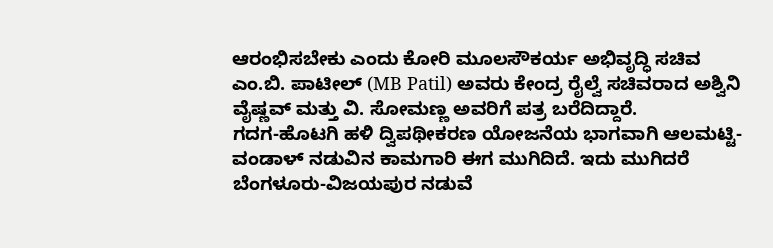ಆರಂಭಿಸಬೇಕು ಎಂದು ಕೋರಿ ಮೂಲಸೌಕರ್ಯ ಅಭಿವೃದ್ಧಿ ಸಚಿವ ಎಂ.ಬಿ. ಪಾಟೀಲ್ (MB Patil) ಅವರು ಕೇಂದ್ರ ರೈಲ್ವೆ ಸಚಿವರಾದ ಅಶ್ವಿನಿ ವೈಷ್ಣವ್ ಮತ್ತು ವಿ. ಸೋಮಣ್ಣ ಅವರಿಗೆ ಪತ್ರ ಬರೆದಿದ್ದಾರೆ.
ಗದಗ-ಹೊಟಗಿ ಹಳಿ ದ್ವಿಪಥೀಕರಣ ಯೋಜನೆಯ ಭಾಗವಾಗಿ ಆಲಮಟ್ಟಿ-ವಂಡಾಳ್ ನಡುವಿನ ಕಾಮಗಾರಿ ಈಗ ಮುಗಿದಿದೆ. ಇದು ಮುಗಿದರೆ ಬೆಂಗಳೂರು-ವಿಜಯಪುರ ನಡುವೆ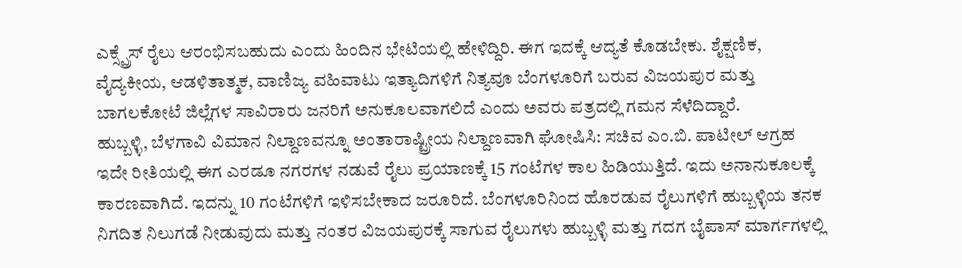ಎಕ್ಸ್ಪ್ರೆಸ್ ರೈಲು ಆರಂಭಿಸಬಹುದು ಎಂದು ಹಿಂದಿನ ಭೇಟಿಯಲ್ಲಿ ಹೇಳಿದ್ದಿರಿ. ಈಗ ಇದಕ್ಕೆ ಆದ್ಯತೆ ಕೊಡಬೇಕು. ಶೈಕ್ಷಣಿಕ, ವೈದ್ಯಕೀಯ, ಆಡಳಿತಾತ್ಮಕ, ವಾಣಿಜ್ಯ ವಹಿವಾಟು ಇತ್ಯಾದಿಗಳಿಗೆ ನಿತ್ಯವೂ ಬೆಂಗಳೂರಿಗೆ ಬರುವ ವಿಜಯಪುರ ಮತ್ತು ಬಾಗಲಕೋಟೆ ಜಿಲ್ಲೆಗಳ ಸಾವಿರಾರು ಜನರಿಗೆ ಅನುಕೂಲವಾಗಲಿದೆ ಎಂದು ಅವರು ಪತ್ರದಲ್ಲಿ ಗಮನ ಸೆಳೆದಿದ್ದಾರೆ.
ಹುಬ್ಬಳ್ಳಿ, ಬೆಳಗಾವಿ ವಿಮಾನ ನಿಲ್ದಾಣವನ್ನೂ ಅಂತಾರಾಷ್ಟ್ರೀಯ ನಿಲ್ದಾಣವಾಗಿ ಘೋಷಿಸಿ: ಸಚಿವ ಎಂ.ಬಿ. ಪಾಟೀಲ್ ಆಗ್ರಹ
ಇದೇ ರೀತಿಯಲ್ಲಿ ಈಗ ಎರಡೂ ನಗರಗಳ ನಡುವೆ ರೈಲು ಪ್ರಯಾಣಕ್ಕೆ 15 ಗಂಟೆಗಳ ಕಾಲ ಹಿಡಿಯುತ್ತಿದೆ. ಇದು ಅನಾನುಕೂಲಕ್ಕೆ ಕಾರಣವಾಗಿದೆ. ಇದನ್ನು 10 ಗಂಟೆಗಳಿಗೆ ಇಳಿಸಬೇಕಾದ ಜರೂರಿದೆ. ಬೆಂಗಳೂರಿನಿಂದ ಹೊರಡುವ ರೈಲುಗಳಿಗೆ ಹುಬ್ಬಳ್ಳಿಯ ತನಕ ನಿಗದಿತ ನಿಲುಗಡೆ ನೀಡುವುದು ಮತ್ತು ನಂತರ ವಿಜಯಪುರಕ್ಕೆ ಸಾಗುವ ರೈಲುಗಳು ಹುಬ್ಬಳ್ಳಿ ಮತ್ತು ಗದಗ ಬೈಪಾಸ್ ಮಾರ್ಗಗಳಲ್ಲಿ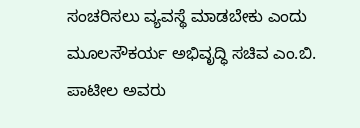ಸಂಚರಿಸಲು ವ್ಯವಸ್ಥೆ ಮಾಡಬೇಕು ಎಂದು ಮೂಲಸೌಕರ್ಯ ಅಭಿವೃದ್ಧಿ ಸಚಿವ ಎಂ.ಬಿ. ಪಾಟೀಲ ಅವರು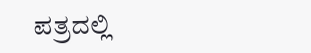ಪತ್ರದಲ್ಲಿ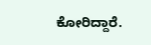ಕೋರಿದ್ದಾರೆ.